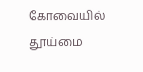கோவையில் தூய்மை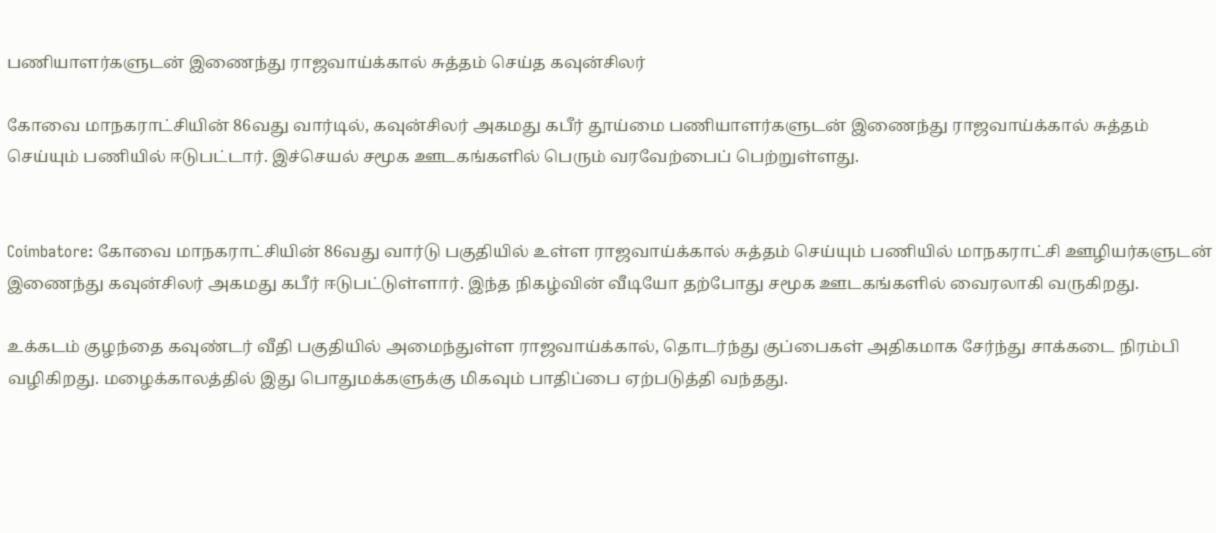பணியாளர்களுடன் இணைந்து ராஜவாய்க்கால் சுத்தம் செய்த கவுன்சிலர்

கோவை மாநகராட்சியின் 86வது வார்டில், கவுன்சிலர் அகமது கபீர் தூய்மை பணியாளர்களுடன் இணைந்து ராஜவாய்க்கால் சுத்தம் செய்யும் பணியில் ஈடுபட்டார். இச்செயல் சமூக ஊடகங்களில் பெரும் வரவேற்பைப் பெற்றுள்ளது.


Coimbatore: கோவை மாநகராட்சியின் 86வது வார்டு பகுதியில் உள்ள ராஜவாய்க்கால் சுத்தம் செய்யும் பணியில் மாநகராட்சி ஊழியர்களுடன் இணைந்து கவுன்சிலர் அகமது கபீர் ஈடுபட்டுள்ளார். இந்த நிகழ்வின் வீடியோ தற்போது சமூக ஊடகங்களில் வைரலாகி வருகிறது.

உக்கடம் குழந்தை கவுண்டர் வீதி பகுதியில் அமைந்துள்ள ராஜவாய்க்கால், தொடர்ந்து குப்பைகள் அதிகமாக சேர்ந்து சாக்கடை நிரம்பி வழிகிறது. மழைக்காலத்தில் இது பொதுமக்களுக்கு மிகவும் பாதிப்பை ஏற்படுத்தி வந்தது.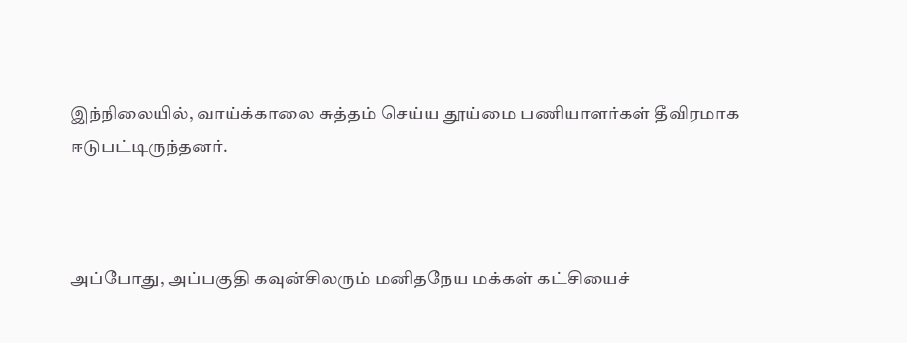இந்நிலையில், வாய்க்காலை சுத்தம் செய்ய தூய்மை பணியாளர்கள் தீவிரமாக ஈடுபட்டிருந்தனர்.



அப்போது, அப்பகுதி கவுன்சிலரும் மனிதநேய மக்கள் கட்சியைச்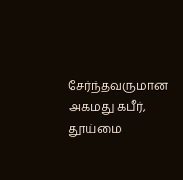சேர்ந்தவருமான அகமது கபீர், தூய்மை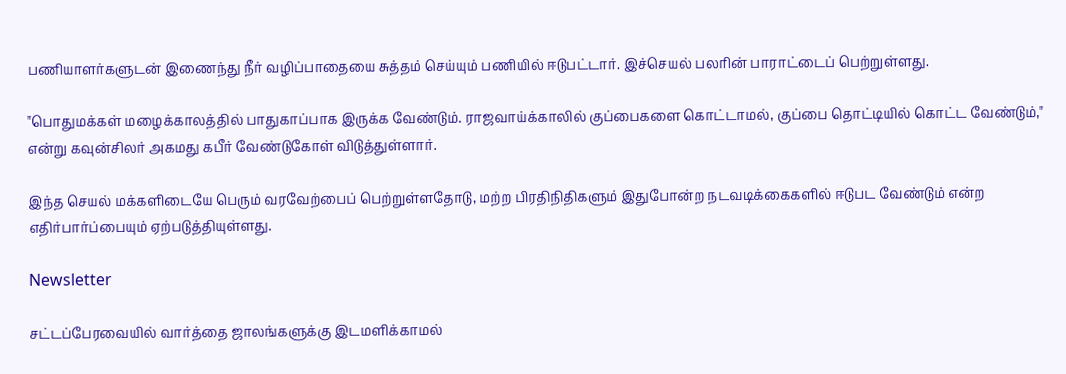பணியாளர்களுடன் இணைந்து நீர் வழிப்பாதையை சுத்தம் செய்யும் பணியில் ஈடுபட்டார். இச்செயல் பலரின் பாராட்டைப் பெற்றுள்ளது.

"பொதுமக்கள் மழைக்காலத்தில் பாதுகாப்பாக இருக்க வேண்டும். ராஜவாய்க்காலில் குப்பைகளை கொட்டாமல், குப்பை தொட்டியில் கொட்ட வேண்டும்," என்று கவுன்சிலர் அகமது கபீர் வேண்டுகோள் விடுத்துள்ளார்.

இந்த செயல் மக்களிடையே பெரும் வரவேற்பைப் பெற்றுள்ளதோடு, மற்ற பிரதிநிதிகளும் இதுபோன்ற நடவடிக்கைகளில் ஈடுபட வேண்டும் என்ற எதிர்பார்ப்பையும் ஏற்படுத்தியுள்ளது.

Newsletter

சட்டப்பேரவையில் வார்த்தை ஜாலங்களுக்கு இடமளிக்காமல்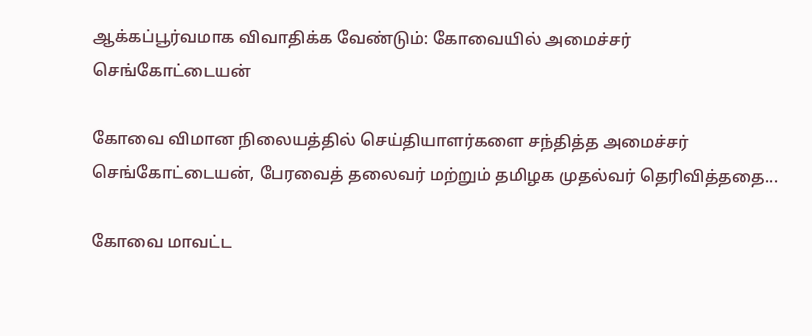ஆக்கப்பூர்வமாக விவாதிக்க வேண்டும்: கோவையில் அமைச்சர் செங்கோட்டையன்

கோவை விமான நிலையத்தில் செய்தியாளர்களை சந்தித்த அமைச்சர் செங்கோட்டையன், பேரவைத் தலைவர் மற்றும் தமிழக முதல்வர் தெரிவித்ததை...

கோவை மாவட்ட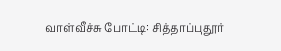வாள்வீச்சு போட்டி: சித்தாப்புதூர்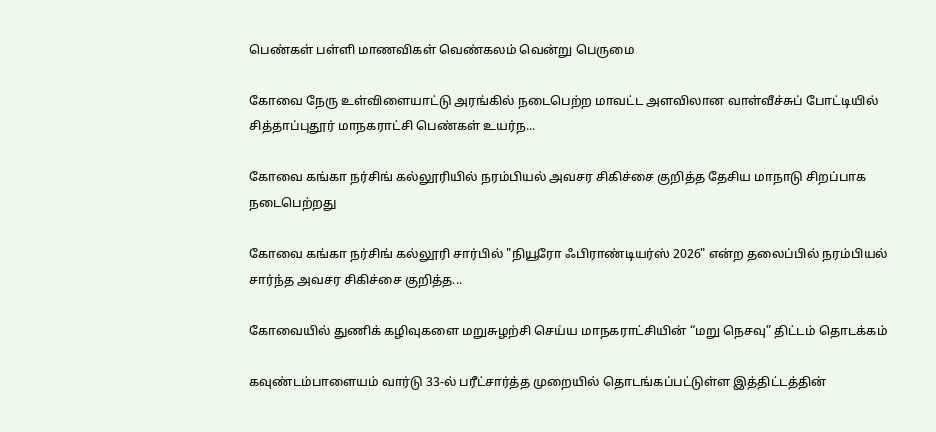பெண்கள் பள்ளி மாணவிகள் வெண்கலம் வென்று பெருமை

கோவை நேரு உள்விளையாட்டு அரங்கில் நடைபெற்ற மாவட்ட அளவிலான வாள்வீச்சுப் போட்டியில் சித்தாப்புதூர் மாநகராட்சி பெண்கள் உயர்ந...

கோவை கங்கா நர்சிங் கல்லூரியில் நரம்பியல் அவசர சிகிச்சை குறித்த தேசிய மாநாடு சிறப்பாக நடைபெற்றது

கோவை கங்கா நர்சிங் கல்லூரி சார்பில் "நியூரோ ஃபிராண்டியர்ஸ் 2026" என்ற தலைப்பில் நரம்பியல் சார்ந்த அவசர சிகிச்சை குறித்த...

கோவையில் துணிக் கழிவுகளை மறுசுழற்சி செய்ய மாநகராட்சியின் “மறு நெசவு” திட்டம் தொடக்கம்

கவுண்டம்பாளையம் வார்டு 33-ல் பரீட்சார்த்த முறையில் தொடங்கப்பட்டுள்ள இத்திட்டத்தின்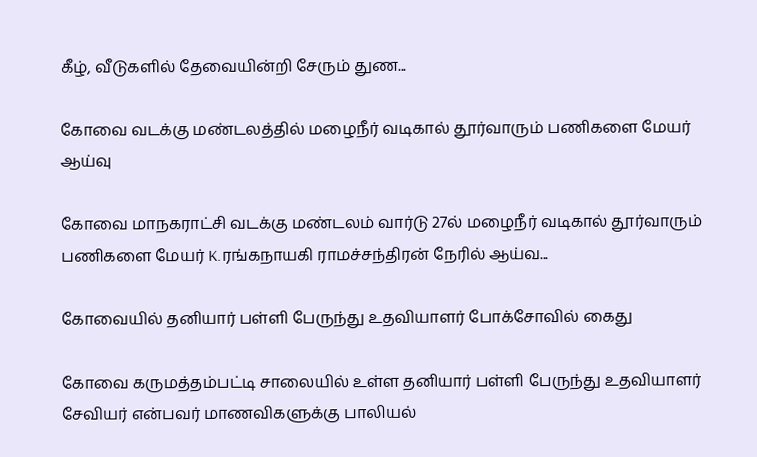கீழ், வீடுகளில் தேவையின்றி சேரும் துண...

கோவை வடக்கு மண்டலத்தில் மழைநீர் வடிகால் தூர்வாரும் பணிகளை மேயர் ஆய்வு

கோவை மாநகராட்சி வடக்கு மண்டலம் வார்டு 27ல் மழைநீர் வடிகால் தூர்வாரும் பணிகளை மேயர் K.ரங்கநாயகி ராமச்சந்திரன் நேரில் ஆய்வ...

கோவையில் தனியார் பள்ளி பேருந்து உதவியாளர் போக்சோவில் கைது

கோவை கருமத்தம்பட்டி சாலையில் உள்ள தனியார் பள்ளி பேருந்து உதவியாளர் சேவியர் என்பவர் மாணவிகளுக்கு பாலியல்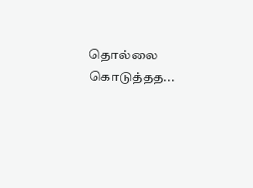தொல்லை கொடுத்தத...